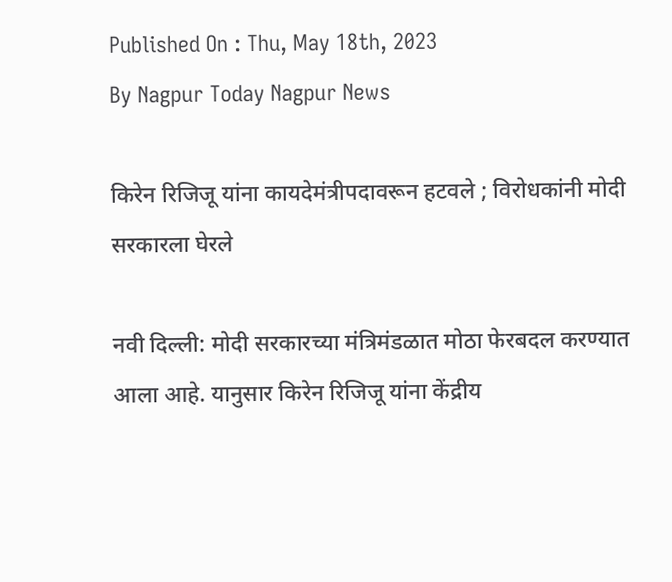Published On : Thu, May 18th, 2023
By Nagpur Today Nagpur News

किरेन रिजिजू यांना कायदेमंत्रीपदावरून हटवले ; विरोधकांनी मोदी सरकारला घेरले

नवी दिल्ली: मोदी सरकारच्या मंत्रिमंडळात मोठा फेरबदल करण्यात आला आहे. यानुसार किरेन रिजिजू यांना केंद्रीय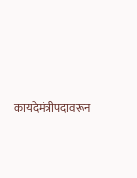कायदेमंत्रीपदावरून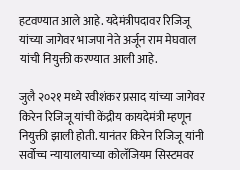हटवण्यात आले आहे. यदेमंत्रीपदावर रिजिजू यांच्या जागेवर भाजपा नेते अर्जून राम मेघवाल यांची नियुक्ती करण्यात आली आहे.

जुलै २०२१ मध्ये रवीशंकर प्रसाद यांच्या जागेवर किरेन रिजिजू यांची केंद्रीय कायदेमंत्री म्हणून नियुक्ती झाली होती. यानंतर किरेन रिजिजू यांनी सर्वोच्च न्यायालयाच्या कोलॅजियम सिस्टमवर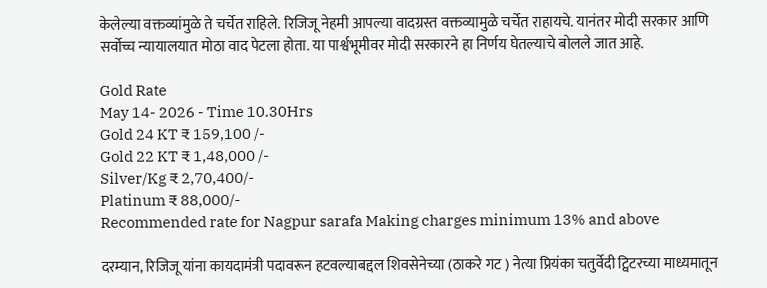केलेल्या वक्तव्यांमुळे ते चर्चेत राहिले. रिजिजू नेहमी आपल्या वादग्रस्त वक्तव्यामुळे चर्चेत राहायचे. यानंतर मोदी सरकार आणि सर्वोच्च न्यायालयात मोठा वाद पेटला होता. या पार्श्वभूमीवर मोदी सरकारने हा निर्णय घेतल्याचे बोलले जात आहे.

Gold Rate
May 14- 2026 - Time 10.30Hrs
Gold 24 KT ₹ 159,100 /-
Gold 22 KT ₹ 1,48,000 /-
Silver/Kg ₹ 2,70,400/-
Platinum ₹ 88,000/-
Recommended rate for Nagpur sarafa Making charges minimum 13% and above

दरम्यान, रिजिजू यांना कायदामंत्री पदावरून हटवल्याबद्दल शिवसेनेच्या (ठाकरे गट ) नेत्या प्रियंका चतुर्वेदी ट्विटरच्या माध्यमातून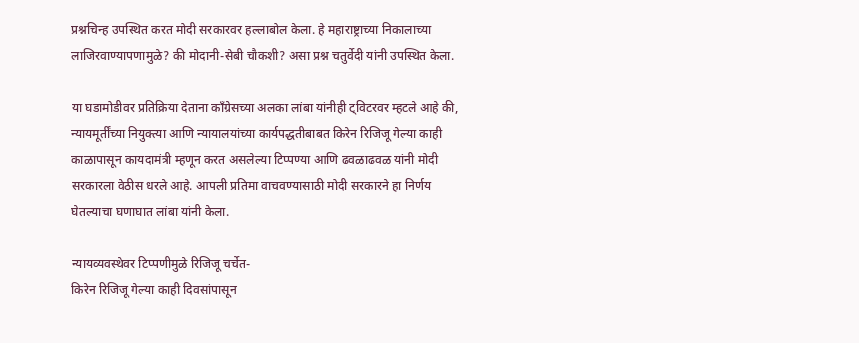प्रश्नचिन्ह उपस्थित करत मोदी सरकारवर हल्लाबोल केला. हे महाराष्ट्राच्या निकालाच्या लाजिरवाण्यापणामुळे? की मोदानी-सेबी चौकशी? असा प्रश्न चतुर्वेदी यांनी उपस्थित केला.

या घडामोडीवर प्रतिक्रिया देताना काँग्रेसच्या अलका लांबा यांनीही ट्विटरवर म्हटले आहे की, न्यायमूर्तींच्या नियुक्त्या आणि न्यायालयांच्या कार्यपद्धतीबाबत किरेन रिजिजू गेल्या काही काळापासून कायदामंत्री म्हणून करत असलेल्या टिप्पण्या आणि ढवळाढवळ यांनी मोदी सरकारला वेठीस धरले आहे. आपली प्रतिमा वाचवण्यासाठी मोदी सरकारने हा निर्णय घेतल्याचा घणाघात लांबा यांनी केला.

न्यायव्यवस्थेवर टिप्पणीमुळे रिजिजू चर्चेत-
किरेन रिजिजू गेल्या काही दिवसांपासून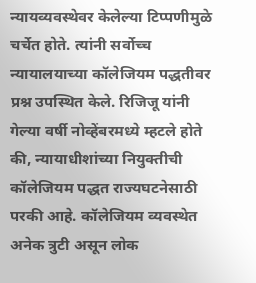न्यायव्यवस्थेवर केलेल्या टिप्पणीमुळे चर्चेत होते. त्यांनी सर्वोच्च न्यायालयाच्या कॉलेजियम पद्धतीवर प्रश्न उपस्थित केले. रिजिजू यांनी गेल्या वर्षी नोव्हेंबरमध्ये म्हटले होते की, न्यायाधीशांच्या नियुक्तीची कॉलेजियम पद्धत राज्यघटनेसाठी परकी आहे. कॉलेजियम व्यवस्थेत अनेक त्रुटी असून लोक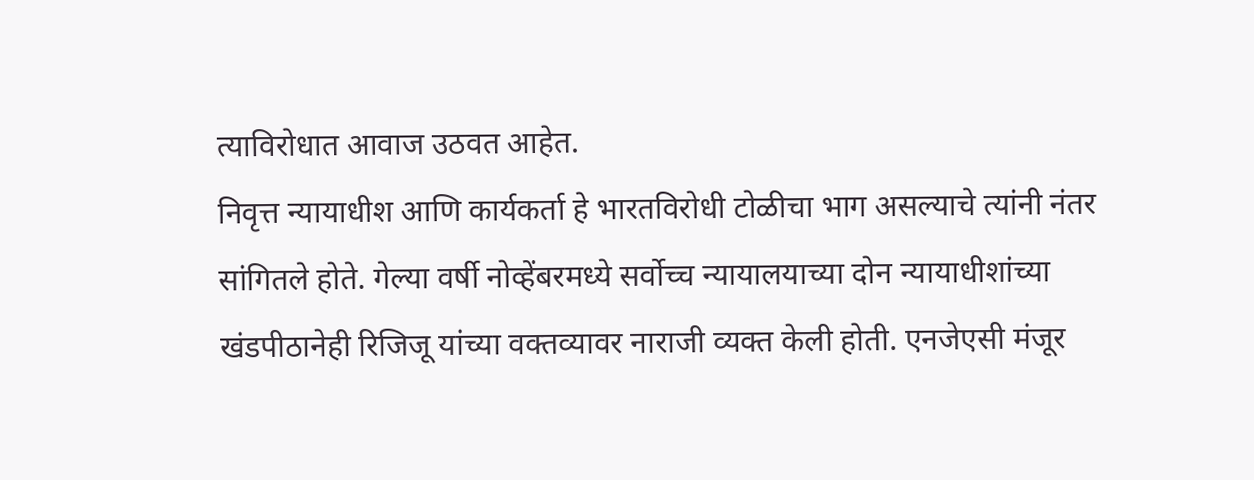त्याविरोधात आवाज उठवत आहेत.
निवृत्त न्यायाधीश आणि कार्यकर्ता हे भारतविरोधी टोळीचा भाग असल्याचे त्यांनी नंतर सांगितले होते. गेल्या वर्षी नोव्हेंबरमध्ये सर्वोच्च न्यायालयाच्या दोन न्यायाधीशांच्या खंडपीठानेही रिजिजू यांच्या वक्तव्यावर नाराजी व्यक्त केली होती. एनजेएसी मंजूर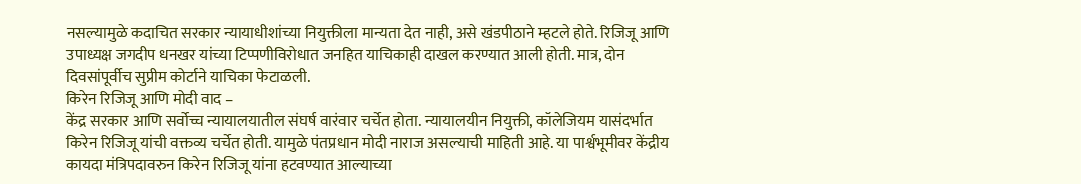नसल्यामुळे कदाचित सरकार न्यायाधीशांच्या नियुक्तीला मान्यता देत नाही, असे खंडपीठाने म्हटले होते. रिजिजू आणि उपाध्यक्ष जगदीप धनखर यांच्या टिप्पणीविरोधात जनहित याचिकाही दाखल करण्यात आली होती. मात्र, दोन दिवसांपूर्वीच सुप्रीम कोर्टाने याचिका फेटाळली.
किरेन रिजिजू आणि मोदी वाद –
केंद्र सरकार आणि सर्वोच्च न्यायालयातील संघर्ष वारंवार चर्चेत होता. न्यायालयीन नियुक्ती, कॉलेजियम यासंदर्भात किरेन रिजिजू यांची वक्तव्य चर्चेत होती. यामुळे पंतप्रधान मोदी नाराज असल्याची माहिती आहे. या पार्श्वभूमीवर केंद्रीय कायदा मंत्रिपदावरुन किरेन रिजिजू यांना हटवण्यात आल्याच्या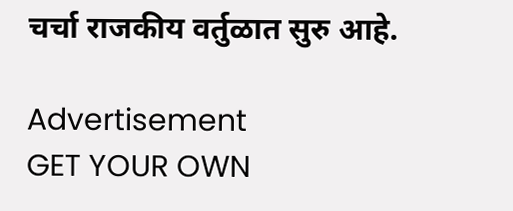चर्चा राजकीय वर्तुळात सुरु आहे.

Advertisement
GET YOUR OWN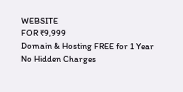WEBSITE
FOR ₹9,999
Domain & Hosting FREE for 1 Year
No Hidden Charges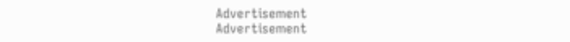Advertisement
Advertisement